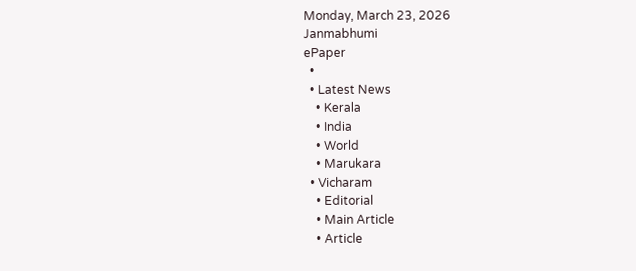Monday, March 23, 2026
Janmabhumi
ePaper
  •
  • Latest News
    • Kerala
    • India
    • World
    • Marukara
  • Vicharam
    • Editorial
    • Main Article
    • Article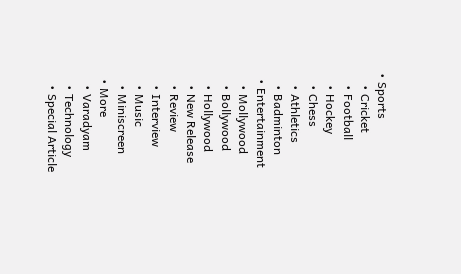• Sports
    • Cricket
    • Football
    • Hockey
    • Chess
    • Athletics
    • Badminton
  • Entertainment
    • Mollywood
    • Bollywood
    • Hollywood
    • New Release
    • Review
    • Interview
    • Music
    • Miniscreen
  • More
    • Varadyam
    • Technology
    • Special Article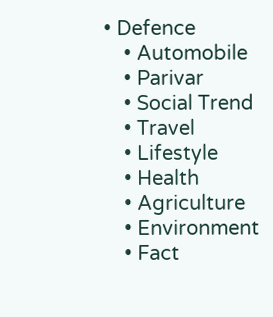• Defence
    • Automobile
    • Parivar
    • Social Trend
    • Travel
    • Lifestyle
    • Health
    • Agriculture
    • Environment
    • Fact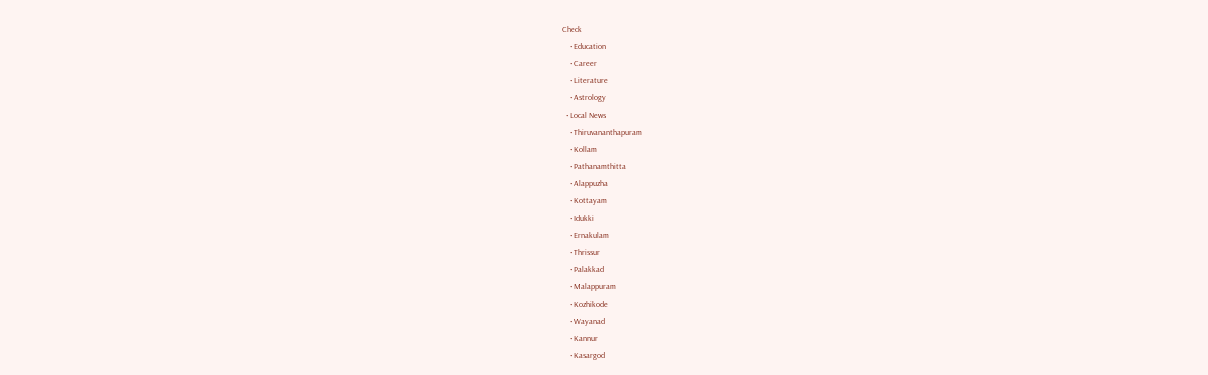Check
    • Education
    • Career
    • Literature
    • Astrology
  • Local News
    • Thiruvananthapuram
    • Kollam
    • Pathanamthitta
    • Alappuzha
    • Kottayam
    • Idukki
    • Ernakulam
    • Thrissur
    • Palakkad
    • Malappuram
    • Kozhikode
    • Wayanad
    • Kannur
    • Kasargod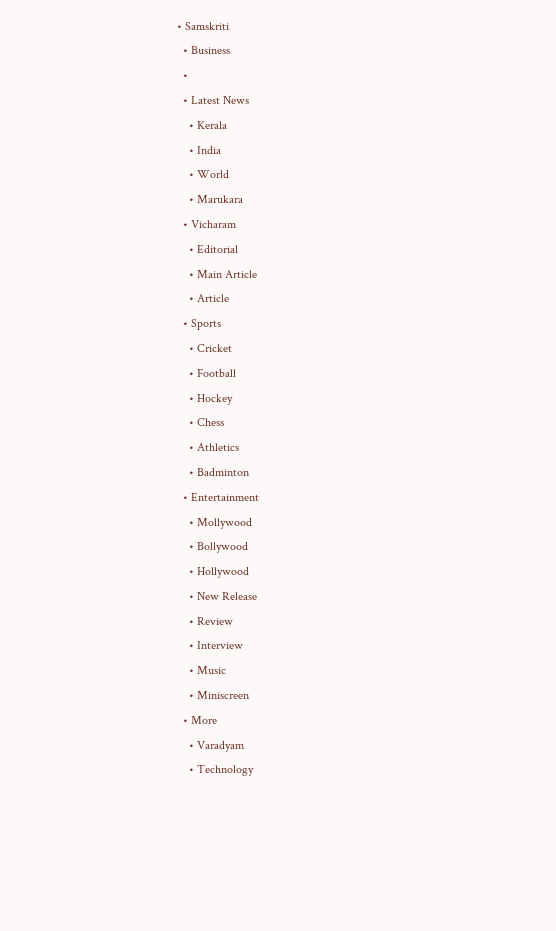• Samskriti
  • Business
  •
  • Latest News
    • Kerala
    • India
    • World
    • Marukara
  • Vicharam
    • Editorial
    • Main Article
    • Article
  • Sports
    • Cricket
    • Football
    • Hockey
    • Chess
    • Athletics
    • Badminton
  • Entertainment
    • Mollywood
    • Bollywood
    • Hollywood
    • New Release
    • Review
    • Interview
    • Music
    • Miniscreen
  • More
    • Varadyam
    • Technology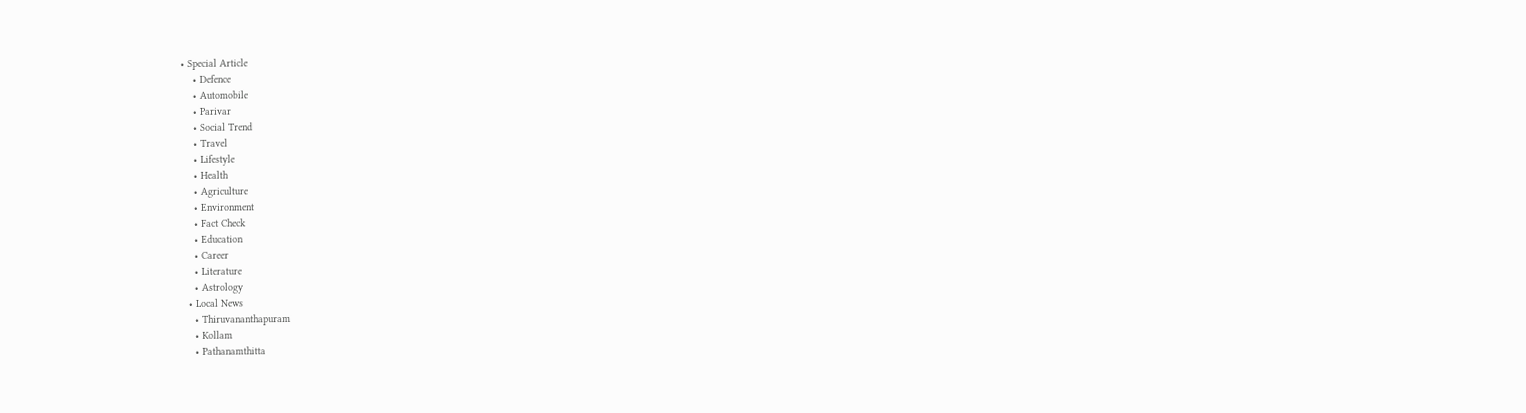• Special Article
    • Defence
    • Automobile
    • Parivar
    • Social Trend
    • Travel
    • Lifestyle
    • Health
    • Agriculture
    • Environment
    • Fact Check
    • Education
    • Career
    • Literature
    • Astrology
  • Local News
    • Thiruvananthapuram
    • Kollam
    • Pathanamthitta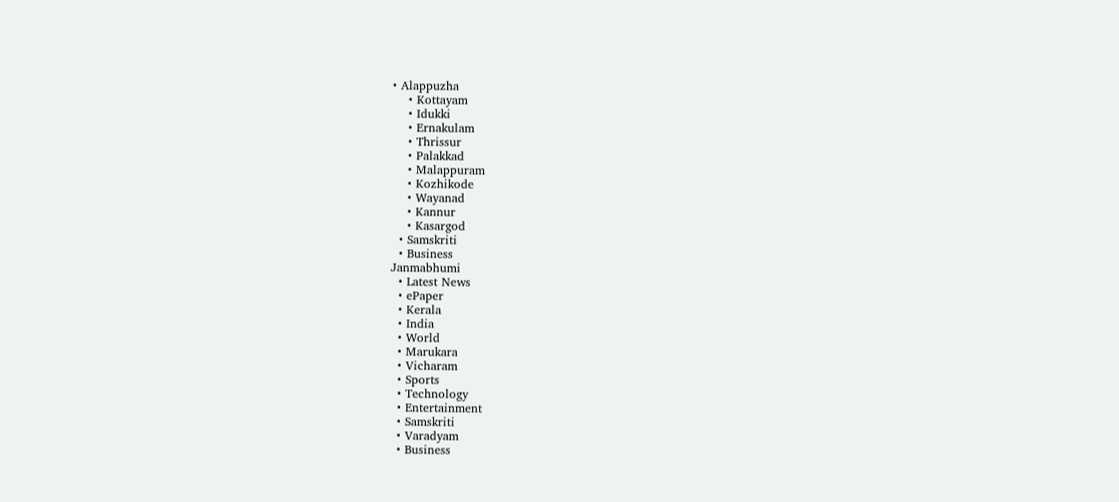• Alappuzha
    • Kottayam
    • Idukki
    • Ernakulam
    • Thrissur
    • Palakkad
    • Malappuram
    • Kozhikode
    • Wayanad
    • Kannur
    • Kasargod
  • Samskriti
  • Business
Janmabhumi
  • Latest News
  • ePaper
  • Kerala
  • India
  • World
  • Marukara
  • Vicharam
  • Sports
  • Technology
  • Entertainment
  • Samskriti
  • Varadyam
  • Business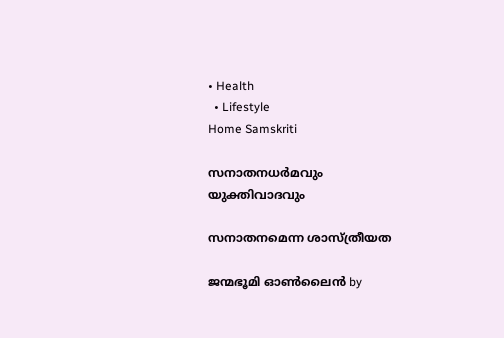• Health
  • Lifestyle
Home Samskriti

സനാതനധര്‍മവും യുക്തിവാദവും

സനാതനമെന്ന ശാസ്ത്രീയത

ജന്മഭൂമി ഓണ്‍ലൈന്‍ by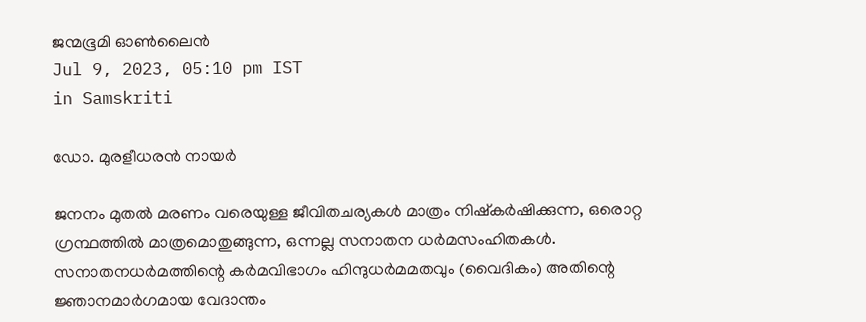ജന്മഭൂമി ഓണ്‍ലൈന്‍
Jul 9, 2023, 05:10 pm IST
in Samskriti

ഡോ. മുരളീധരന്‍ നായര്‍

ജനനം മുതല്‍ മരണം വരെയുള്ള ജീവിതചര്യകള്‍ മാത്രം നിഷ്‌കര്‍ഷിക്കുന്ന, ഒരൊറ്റ ഗ്രന്ഥത്തില്‍ മാത്രമൊതുങ്ങുന്ന, ഒന്നല്ല സനാതന ധര്‍മസംഹിതകള്‍. സനാതനധര്‍മത്തിന്റെ കര്‍മവിഭാഗം ഹിന്ദുധര്‍മമതവും (വൈദികം) അതിന്റെ ജ്ഞാനമാര്‍ഗമായ വേദാന്തം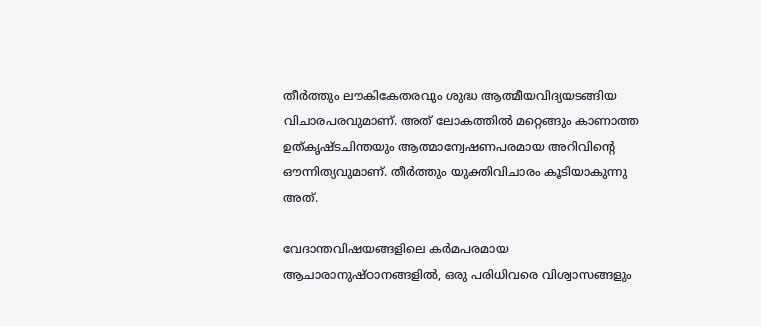തീര്‍ത്തും ലൗകികേതരവും ശുദ്ധ ആത്മീയവിദ്യയടങ്ങിയ വിചാരപരവുമാണ്. അത് ലോകത്തില്‍ മറ്റെങ്ങും കാണാത്ത ഉത്കൃഷ്ടചിന്തയും ആത്മാന്വേഷണപരമായ അറിവിന്റെ ഔന്നിത്യവുമാണ്. തീര്‍ത്തും യുക്തിവിചാരം കൂടിയാകുന്നു അത്.

വേദാന്തവിഷയങ്ങളിലെ കര്‍മപരമായ ആചാരാനുഷ്ഠാനങ്ങളില്‍, ഒരു പരിധിവരെ വിശ്വാസങ്ങളും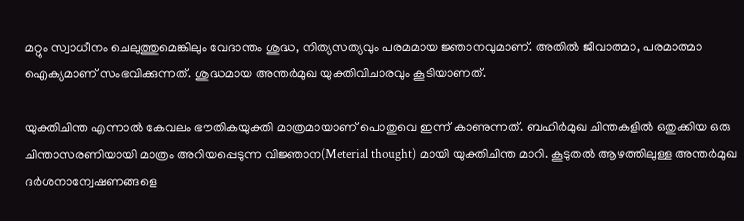മറ്റും സ്വാധീനം ചെലുത്തുമെങ്കിലും വേദാന്തം ശുദ്ധ, നിത്യസത്യവും പരമമായ ജ്ഞാനവുമാണ്. അതില്‍ ജീവാത്മാ, പരമാത്മാ ഐക്യമാണ് സംഭവിക്കുന്നത്. ശുദ്ധമായ അന്തര്‍മുഖ യുക്തിവിചാരവും കൂടിയാണത്.

യുക്തിചിന്ത എന്നാല്‍ കേവലം ഭൗതികയുക്തി മാത്രമായാണ് പൊതുവെ ഇന്ന് കാണുന്നത്. ബഹിര്‍മുഖ ചിന്തകളില്‍ ഒതുക്കിയ ഒരു ചിന്താസരണിയായി മാത്രം അറിയപ്പെടുന്ന വിജ്ഞാന(Meterial thought) മായി യുക്തിചിന്ത മാറി. കൂടുതല്‍ ആഴത്തിലുള്ള അന്തര്‍മുഖ ദര്‍ശനാന്വേഷണങ്ങളെ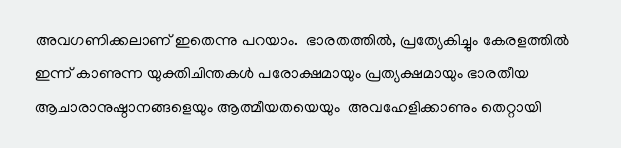അവഗണിക്കലാണ് ഇതെന്നു പറയാം.  ഭാരതത്തില്‍, പ്രത്യേകിച്ചും കേരളത്തില്‍ ഇന്ന് കാണുന്ന യുക്തിചിന്തകള്‍ പരോക്ഷമായും പ്രത്യക്ഷമായും ഭാരതീയ ആചാരാനുഷ്ഠാനങ്ങളെയും ആത്മീയതയെയും  അവഹേളിക്കാണും തെറ്റായി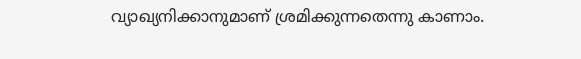വ്യാഖ്യനിക്കാനുമാണ് ശ്രമിക്കുന്നതെന്നു കാണാം.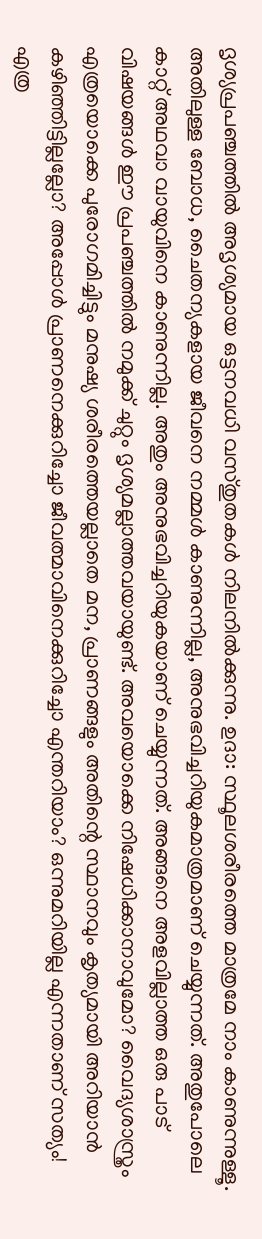ദൃശ്യപ്രപഞ്ചത്തില്‍ അദൃശ്യമായ ഒട്ടനവധി വസ്തുതകള്‍ നിലനില്‍ക്കുന്നു. ഉദാ: സ്ഥൂലശരീരത്തെ മാത്രമേ നാം കാണുന്നുള്ളൂ. അതിലുള്ള ബോധ, ചൈതന്യകളായ ജീവനെ നമ്മള്‍ കാണുന്നില്ല, അനുഭവിച്ചറിയുകമാത്രമാണ് ചെയ്യുന്നത്. അതുപോലെ കാറ്റ് അഥവാ വായുവിനെ കാണുന്നില്ല. അതും അനുഭവിച്ചറിയുകയാണ് ചെയ്യുന്നത്. അങ്ങനെ അളവില്ലാത്ത ഒരു പാട് വിഷയങ്ങള്‍ ഈ പ്രപഞ്ചത്തില്‍ നമുക്ക് ചുറ്റും ദൃശ്യമല്ലാത്തവയായുണ്ട്. അവയൊക്കെ നിഷേധിക്കാനാവുമോ? വൈദ്യശാസ്ത്രം എത്രയൊക്കെ പുരോഗമിച്ചിട്ടും മനുഷ്യ ശരീരത്തെയല്ലാതെ മന, പ്രാണങ്ങളും അതിന്റെ സ്ഥാനവും കൃത്യമായി അറിയാന്‍ കഴിഞ്ഞിട്ടില്ലല്ലോ? അപ്പോള്‍ പ്രാണനെക്കുറിച്ചോ ജീവത്മാവിനെക്കുറിച്ചോ എന്തറിയാം? ഒന്നുമറിയില്ല എന്നതാണ് സത്യം! എത്ര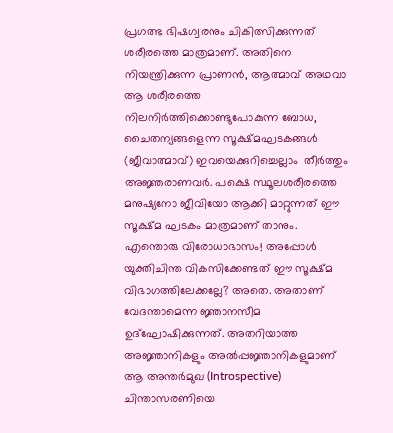പ്രഗത്ഭ ഭിഷഗ്വരനും ചികിത്സിക്കുന്നത് ശരീരത്തെ മാത്രമാണ്. അതിനെ നിയന്ത്രിക്കുന്ന പ്രാണന്‍, ആത്മാവ് അഥവാ ആ ശരീരത്തെ നിലനിര്‍ത്തിക്കൊണ്ടുപോകുന്ന ബോധ, ചൈതന്യങ്ങളെന്ന സൂക്ഷ്മഘടകങ്ങള്‍ (ജീവാത്മാവ്) ഇവയെക്കുറിച്ചെല്ലാം  തീര്‍ത്തും അജ്ഞരാണവര്‍. പക്ഷെ സ്ഥൂലശരീരത്തെ മനുഷ്യനോ ജീവിയോ ആക്കി മാറ്റുന്നത് ഈ സൂക്ഷ്മ ഘടകം മാത്രമാണ് താനും. എന്തൊരു വിരോധാഭാസം! അപ്പോള്‍ യുക്തിചിന്ത വികസിക്കേണ്ടത് ഈ സൂക്ഷ്മ വിഭാഗത്തിലേക്കല്ലേ? അതെ. അതാണ് വേദന്താമെന്ന ജ്ഞാനസീമ  ഉദ്‌ഘോഷിക്കുന്നത്. അതറിയാത്ത അജ്ഞാനികളും അല്‍പ്പജ്ഞാനികളുമാണ് ആ അന്തര്‍മുഖ (Introspective)  ചിന്താസരണിയെ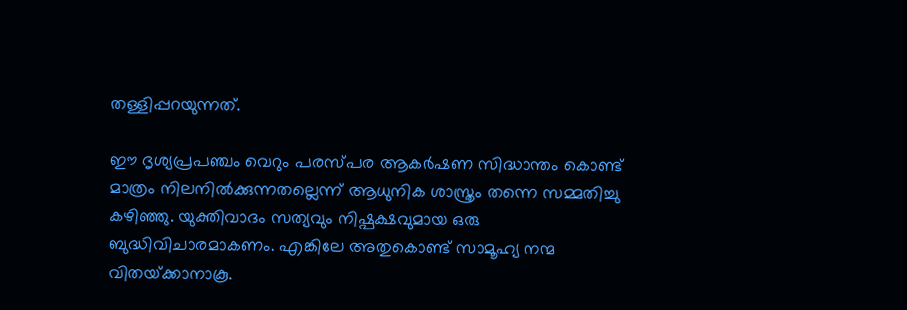തള്ളിപ്പറയുന്നത്.

ഈ ദൃശ്യപ്രപഞ്ചം വെറും പരസ്പര ആകര്‍ഷണ സിദ്ധാന്തം കൊണ്ട് മാത്രം നിലനില്‍ക്കുന്നതല്ലെന്ന് ആധുനിക ശാസ്ത്രം തന്നെ സമ്മതിച്ചു കഴിഞ്ഞു. യുക്തിവാദം സത്യവും നിഷ്പക്ഷവുമായ ഒരു ബുദ്ധിവിചാരമാകണം. എങ്കിലേ അതുകൊണ്ട് സാമൂഹ്യ നന്മ വിതയ്‌ക്കാനാകൂ.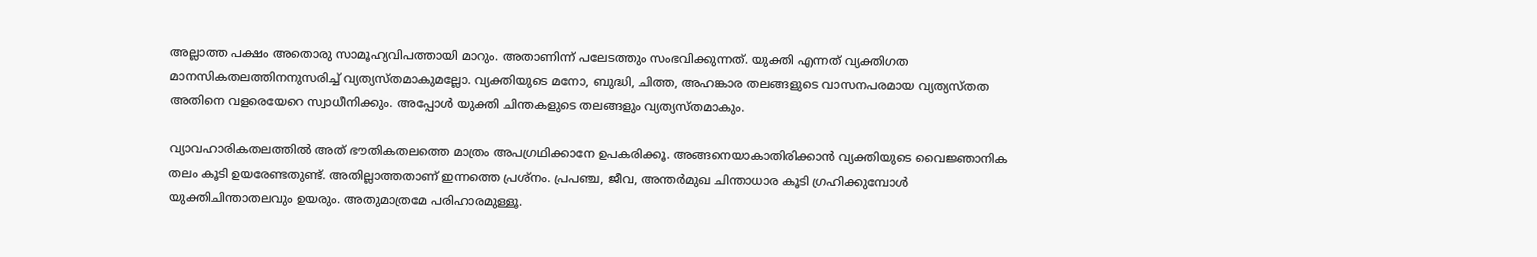അല്ലാത്ത പക്ഷം അതൊരു സാമൂഹ്യവിപത്തായി മാറും. അതാണിന്ന് പലേടത്തും സംഭവിക്കുന്നത്. യുക്തി എന്നത് വ്യക്തിഗത മാനസികതലത്തിനനുസരിച്ച് വ്യത്യസ്തമാകുമല്ലോ. വ്യക്തിയുടെ മനോ, ബുദ്ധി, ചിത്ത, അഹങ്കാര തലങ്ങളുടെ വാസനപരമായ വ്യത്യസ്തത അതിനെ വളരെയേറെ സ്വാധീനിക്കും. അപ്പോള്‍ യുക്തി ചിന്തകളുടെ തലങ്ങളും വ്യത്യസ്തമാകും.

വ്യാവഹാരികതലത്തില്‍ അത് ഭൗതികതലത്തെ മാത്രം അപഗ്രഥിക്കാനേ ഉപകരിക്കൂ. അങ്ങനെയാകാതിരിക്കാന്‍ വ്യക്തിയുടെ വൈജ്ഞാനിക തലം കൂടി ഉയരേണ്ടതുണ്ട്. അതില്ലാത്തതാണ് ഇന്നത്തെ പ്രശ്‌നം. പ്രപഞ്ച, ജീവ, അന്തര്‍മുഖ ചിന്താധാര കൂടി ഗ്രഹിക്കുമ്പോള്‍ യുക്തിചിന്താതലവും ഉയരും. അതുമാത്രമേ പരിഹാരമുള്ളൂ.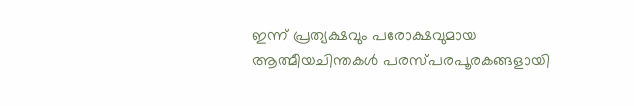ഇന്ന് പ്രത്യക്ഷവും പരോക്ഷവുമായ ആത്മീയചിന്തകള്‍ പരസ്പരപൂരകങ്ങളായി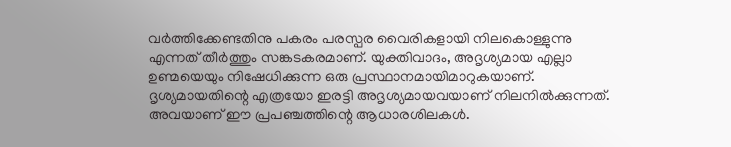വര്‍ത്തിക്കേണ്ടതിനു പകരം പരസ്പര വൈരികളായി നിലകൊള്ളുന്നു എന്നത് തീര്‍ത്തും സങ്കടകരമാണ്. യുക്തിവാദം, അദൃശ്യമായ എല്ലാ ഉണ്മയെയും നിഷേധിക്കുന്ന ഒരു പ്രസ്ഥാനമായിമാറുകയാണ്. ദൃശ്യമായതിന്റെ എത്രയോ ഇരട്ടി അദൃശ്യമായവയാണ് നിലനില്‍ക്കുന്നത്. അവയാണ് ഈ പ്രപഞ്ചത്തിന്റെ ആധാരശിലകള്‍.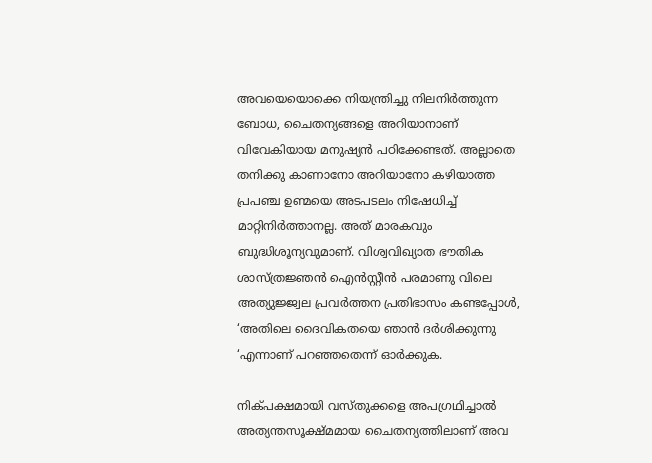അവയെയൊക്കെ നിയന്ത്രിച്ചു നിലനിര്‍ത്തുന്ന ബോധ, ചൈതന്യങ്ങളെ അറിയാനാണ് വിവേകിയായ മനുഷ്യന്‍ പഠിക്കേണ്ടത്. അല്ലാതെ തനിക്കു കാണാനോ അറിയാനോ കഴിയാത്ത പ്രപഞ്ച ഉണ്മയെ അടപടലം നിഷേധിച്ച് മാറ്റിനിര്‍ത്താനല്ല. അത് മാരകവും ബുദ്ധിശൂന്യവുമാണ്. വിശ്വവിഖ്യാത ഭൗതിക ശാസ്ത്രജ്ഞന്‍ ഐന്‍സ്റ്റീന്‍ പരമാണു വിലെ അത്യുജ്ജ്വല പ്രവര്‍ത്തന പ്രതിഭാസം കണ്ടപ്പോള്‍, ‘അതിലെ ദൈവികതയെ ഞാന്‍ ദര്‍ശിക്കുന്നു ‘എന്നാണ് പറഞ്ഞതെന്ന് ഓര്‍ക്കുക.

നിക്പക്ഷമായി വസ്തുക്കളെ അപഗ്രഥിച്ചാല്‍ അത്യന്തസൂക്ഷ്മമായ ചൈതന്യത്തിലാണ് അവ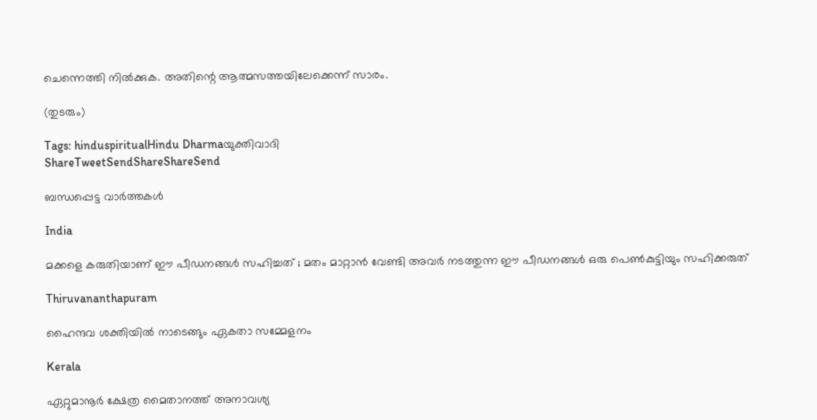ചെന്നെത്തി നില്‍ക്കുക. അതിന്റെ ആത്മസത്തയിലേക്കെന്ന് സാരം.

(തുടരും)

Tags: hinduspiritualHindu Dharmaയുക്തിവാദി
ShareTweetSendShareShareSend

ബന്ധപ്പെട്ട വാര്‍ത്തകള്‍

India

മക്കളെ കരുതിയാണ് ഈ പീഡനങ്ങൾ സഹിച്ചത് ; മതം മാറ്റാൻ വേണ്ടി അവർ നടത്തുന്ന ഈ പീഡനങ്ങൾ ഒരു പെൺകുട്ടിയും സഹിക്കരുത്

Thiruvananthapuram

ഹൈന്ദവ ശക്തിയില്‍ നാടെങ്ങും ഏകതാ സമ്മേളനം

Kerala

ഏറ്റുമാനൂര്‍ ക്ഷേത്ര മൈതാനത്ത് അനാവശ്യ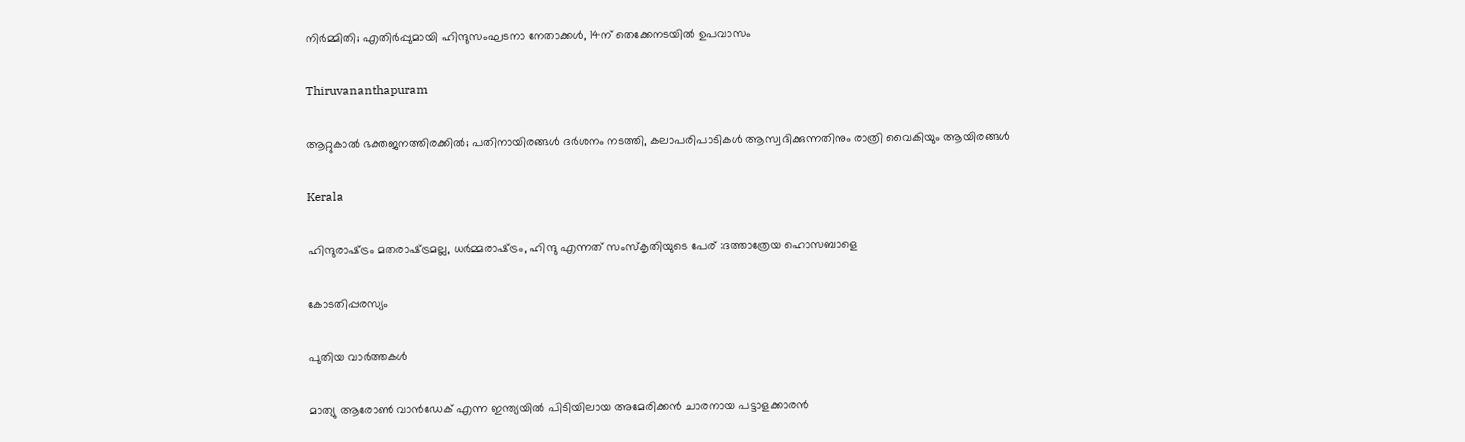നിര്‍മ്മിതി; എതിർപ്പുമായി ഹിന്ദുസംഘടനാ നേതാക്കള്‍, 14ന് തെക്കേനടയില്‍ ഉപവാസം

Thiruvananthapuram

ആറ്റുകാല്‍ ഭക്തജനത്തിരക്കില്‍; പതിനായിരങ്ങള്‍ ദര്‍ശനം നടത്തി, കലാപരിപാടികള്‍ ആസ്വദിക്കുന്നതിനും രാത്രി വൈകിയും ആയിരങ്ങൾ

Kerala

ഹിന്ദുരാഷ്‌ട്രം മതരാഷ്‌ട്രമല്ല, ധര്‍മ്മരാഷ്‌ട്രം, ഹിന്ദു എന്നത് സംസ്‌കൃതിയുടെ പേര് :ദത്താത്രേയ ഹൊസബാളെ

കോടതിപ്പരസ്യം

പുതിയ വാര്‍ത്തകള്‍

മാത്യു ആരോണ്‍ വാന്‍ഡേക് എന്ന ഇന്ത്യയില്‍ പിടിയിലായ അമേരിക്കന്‍ ചാരനായ പട്ടാളക്കാരന്‍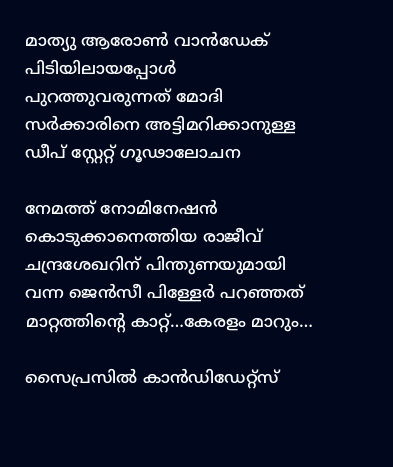മാത്യു ആരോണ്‍ വാന്‍ഡേക് പിടിയിലായപ്പോള്‍ പുറത്തുവരുന്നത് മോദി സര്‍ക്കാരിനെ അട്ടിമറിക്കാനുള്ള ഡീപ് സ്റ്റേറ്റ് ഗൂഢാലോചന

നേമത്ത് നോമിനേഷന്‍ കൊടുക്കാനെത്തിയ രാജീവ് ചന്ദ്രശേഖറിന് പിന്തുണയുമായി വന്ന ജെന്‍സീ പിള്ളേര്‍ പറഞ്ഞത് മാറ്റത്തിന്റെ കാറ്റ്…കേരളം മാറും…

സൈപ്രസില്‍ കാന്‍ഡിഡേറ്റ്സ്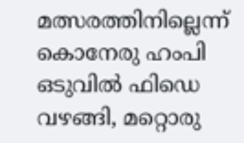മത്സരത്തിനില്ലെന്ന് കൊനേരു ഹംപി ഒടുവില്‍ ഫിഡെ വഴങ്ങി, മറ്റൊരു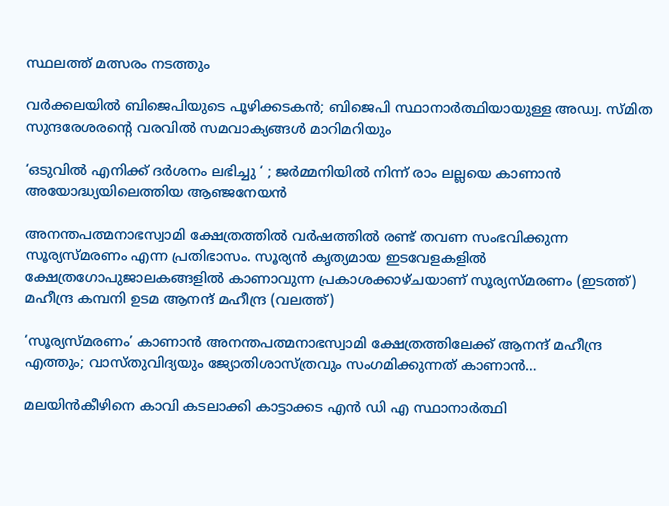സ്ഥലത്ത് മത്സരം നടത്തും

വർക്കലയില്‍ ബിജെപിയുടെ പൂഴിക്കടകന്‍; ബിജെപി സ്ഥാനാർത്ഥിയായുള്ള അഡ്വ. സ്മിത സുന്ദരേശരന്റെ വരവില്‍ സമവാക്യങ്ങള്‍ മാറിമറിയും

‘ഒടുവിൽ എനിക്ക് ദർശനം ലഭിച്ചു ‘ ; ജർമ്മനിയിൽ നിന്ന് രാം ലല്ലയെ കാണാൻ അയോദ്ധ്യയിലെത്തിയ ആഞ്ജനേയൻ

അനന്തപത്മനാഭസ്വാമി ക്ഷേത്രത്തില്‍ വര്‍ഷത്തില്‍ രണ്ട് തവണ സംഭവിക്കുന്ന സൂര്യസ്മരണം എന്ന പ്രതിഭാസം. സൂര്യന്‍ കൃത്യമായ ഇടവേളകളില്‍ ക്ഷേത്രഗോപുജാലകങ്ങളില്‍ കാണാവുന്ന പ്രകാശക്കാഴ്ചയാണ് സൂര്യസ്മരണം (ഇടത്ത്) മഹീന്ദ്ര കമ്പനി ഉടമ ആനന്ദ് മഹീന്ദ്ര (വലത്ത്)

‘സൂര്യസ്മരണം’ കാണാന്‍ അനന്തപത്മനാഭസ്വാമി ക്ഷേത്രത്തിലേക്ക് ആനന്ദ് മഹീന്ദ്ര എത്തും; വാസ്തുവിദ്യയും ജ്യോതിശാസ്ത്രവും സംഗമിക്കുന്നത് കാണാന്‍…

മലയിന്‍കീഴിനെ കാവി കടലാക്കി കാട്ടാക്കട എന്‍ ഡി എ സ്ഥാനാര്‍ത്ഥി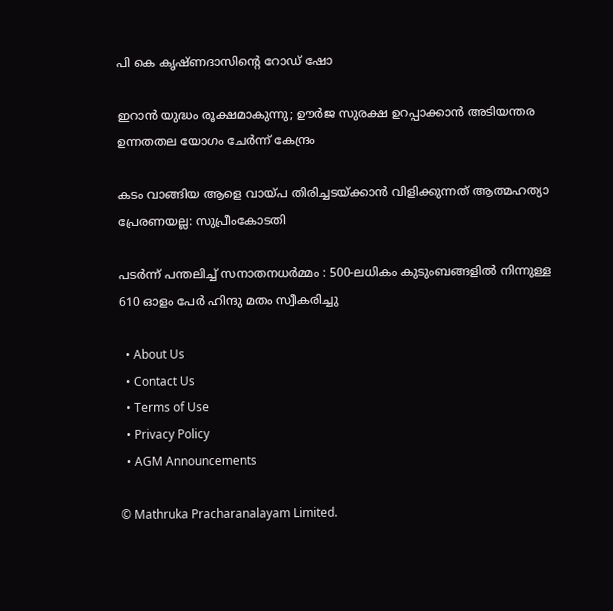പി കെ കൃഷ്ണദാസിന്റെ റോഡ് ഷോ

ഇറാന്‍ യുദ്ധം രൂക്ഷമാകുന്നു; ഊർജ സുരക്ഷ ഉറപ്പാക്കാൻ അടിയന്തര ഉന്നതതല യോഗം ചേർന്ന് കേന്ദ്രം

കടം വാങ്ങിയ ആളെ വായ്‌പ തിരിച്ചടയ്‌ക്കാൻ വിളിക്കുന്നത് ആത്മഹത്യാ പ്രേരണയല്ല: സുപ്രീംകോടതി

പടർന്ന് പന്തലിച്ച് സനാതനധർമ്മം : 500-ലധികം കുടുംബങ്ങളിൽ നിന്നുള്ള 610 ഓളം പേർ ഹിന്ദു മതം സ്വീകരിച്ചു

  • About Us
  • Contact Us
  • Terms of Use
  • Privacy Policy
  • AGM Announcements

© Mathruka Pracharanalayam Limited.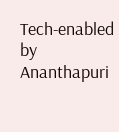Tech-enabled by Ananthapuri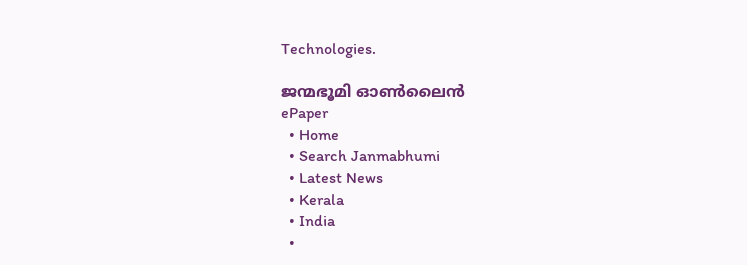Technologies.

ജന്മഭൂമി ഓണ്‍ലൈന്‍
ePaper
  • Home
  • Search Janmabhumi
  • Latest News
  • Kerala
  • India
  •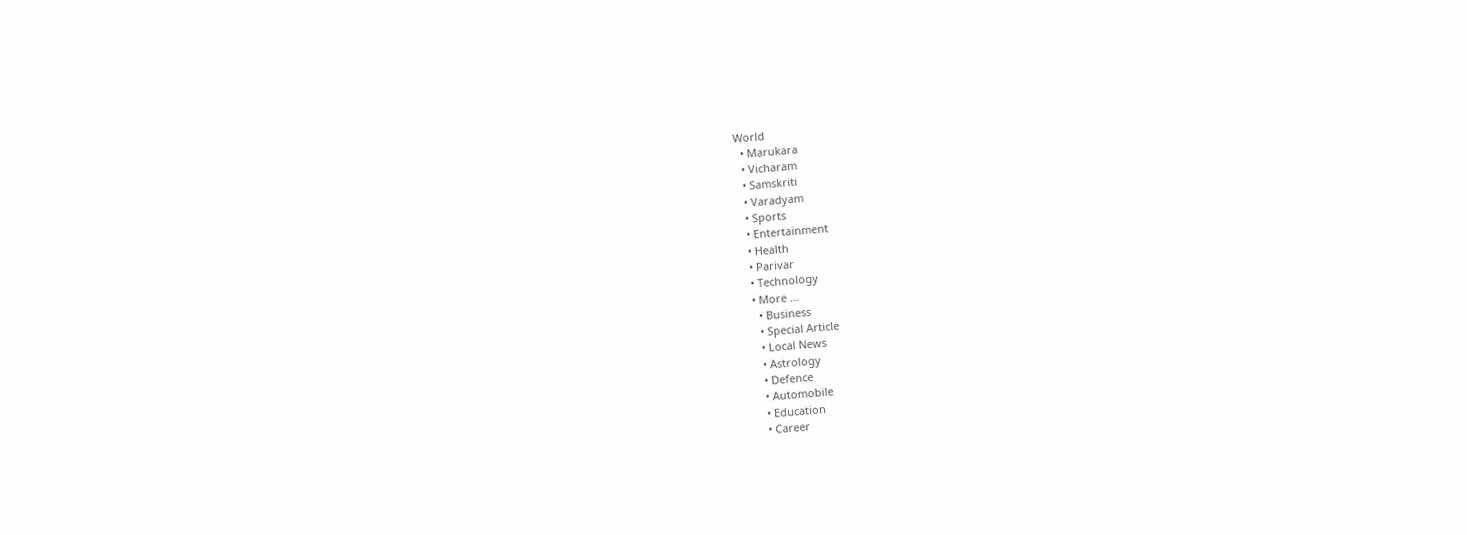World
  • Marukara
  • Vicharam
  • Samskriti
  • Varadyam
  • Sports
  • Entertainment
  • Health
  • Parivar
  • Technology
  • More …
    • Business
    • Special Article
    • Local News
    • Astrology
    • Defence
    • Automobile
    • Education
    • Career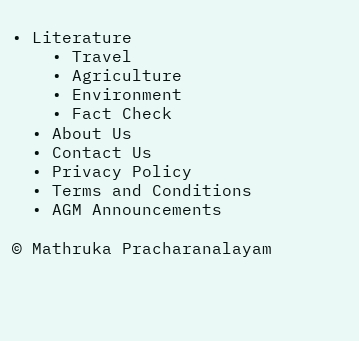• Literature
    • Travel
    • Agriculture
    • Environment
    • Fact Check
  • About Us
  • Contact Us
  • Privacy Policy
  • Terms and Conditions
  • AGM Announcements

© Mathruka Pracharanalayam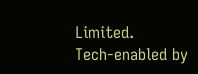Limited.
Tech-enabled by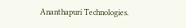Ananthapuri Technologies.